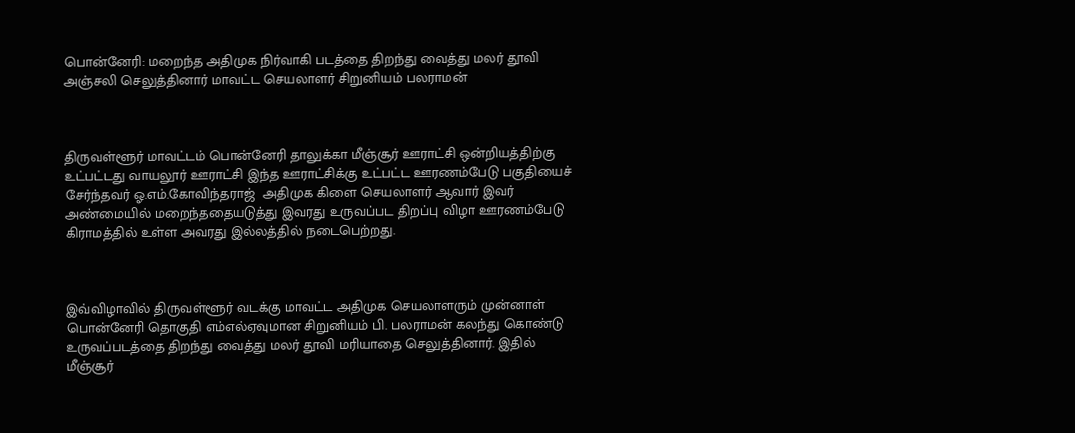பொன்னேரி: மறைந்த அதிமுக நிர்வாகி படத்தை திறந்து வைத்து மலர் தூவி அஞ்சலி செலுத்தினார் மாவட்ட செயலாளர் சிறுனியம் பலராமன்



திருவள்ளூர் மாவட்டம் பொன்னேரி தாலுக்கா மீஞ்சூர் ஊராட்சி ஒன்றியத்திற்கு உட்பட்டது வாயலூர் ஊராட்சி இந்த ஊராட்சிக்கு உட்பட்ட ஊரணம்பேடு பகுதியைச் சேர்ந்தவர் ஓ.எம்.கோவிந்தராஜ்  அதிமுக கிளை செயலாளர் ஆவார் இவர் அண்மையில் மறைந்ததையடுத்து இவரது உருவப்பட திறப்பு விழா ஊரணம்பேடு கிராமத்தில் உள்ள அவரது இல்லத்தில் நடைபெற்றது.



இவ்விழாவில் திருவள்ளூர் வடக்கு மாவட்ட அதிமுக செயலாளரும் முன்னாள் பொன்னேரி தொகுதி எம்எல்ஏவுமான சிறுனியம் பி. பலராமன் கலந்து கொண்டு உருவப்படத்தை திறந்து வைத்து மலர் தூவி மரியாதை செலுத்தினார். இதில் மீஞ்சூர்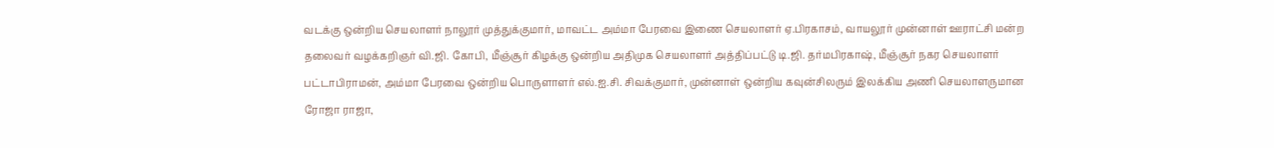வடக்கு ஒன்றிய செயலாளர் நாலூர் முத்துக்குமார், மாவட்ட அம்மா பேரவை இணை செயலாளர் ஏ.பிரகாசம், வாயலூர் முன்னாள் ஊராட்சி மன்ற தலைவர் வழக்கறிஞர் வி.ஜி. கோபி, மீஞ்சூர் கிழக்கு ஒன்றிய அதிமுக செயலாளர் அத்திப்பட்டு டி.ஜி. தர்மபிரகாஷ், மீஞ்சூர் நகர செயலாளர் பட்டாபிராமன், அம்மா பேரவை ஒன்றிய பொருளாளர் எல்.ஐ.சி. சிவக்குமார், முன்னாள் ஒன்றிய கவுன்சிலரும் இலக்கிய அணி செயலாளருமான ரோஜா ராஜா,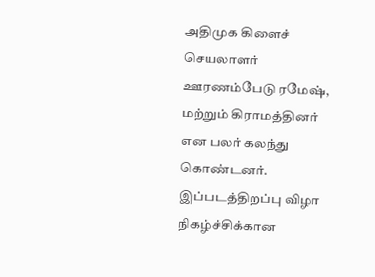அதிமுக கிளைச் செயலாளர் ஊரணம்பேடு ரமேஷ், மற்றும் கிராமத்தினர் என பலர் கலந்து கொண்டனர். இப்படத்திறப்பு விழா நிகழ்ச்சிக்கான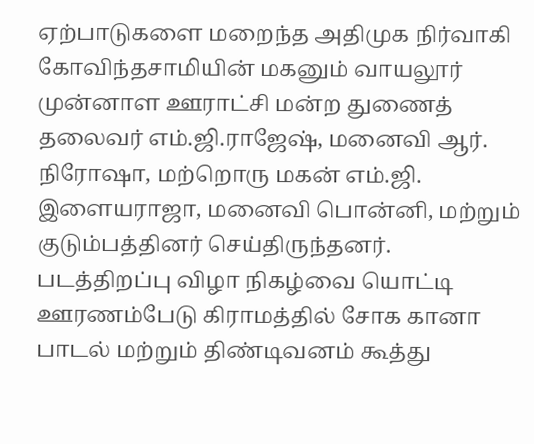ஏற்பாடுகளை மறைந்த அதிமுக நிர்வாகி கோவிந்தசாமியின் மகனும் வாயலூர் முன்னாள ஊராட்சி மன்ற துணைத் தலைவர் எம்.ஜி.ராஜேஷ், மனைவி ஆர். நிரோஷா, மற்றொரு மகன் எம்.ஜி. இளையராஜா, மனைவி பொன்னி, மற்றும் குடும்பத்தினர் செய்திருந்தனர். படத்திறப்பு விழா நிகழ்வை யொட்டி ஊரணம்பேடு கிராமத்தில் சோக கானா பாடல் மற்றும் திண்டிவனம் கூத்து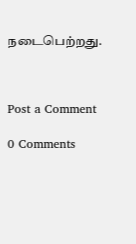நடைபெற்றது.



Post a Comment

0 Comments